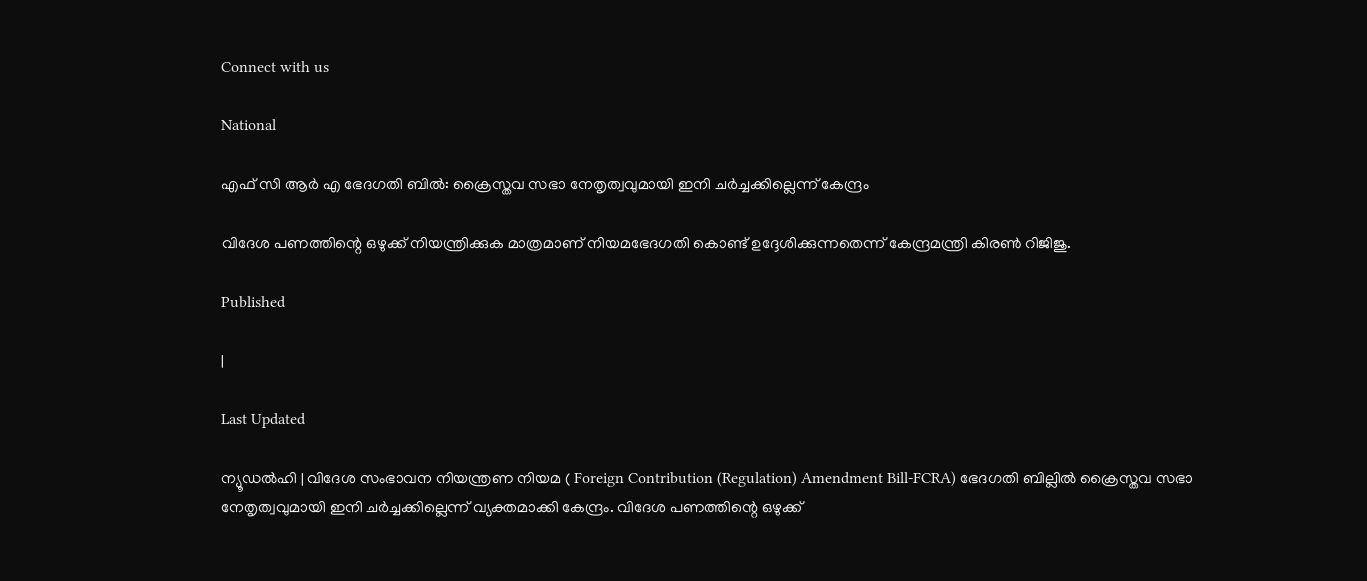Connect with us

National

എഫ് സി ആര്‍ എ ഭേദഗതി ബില്‍: ക്രൈസ്തവ സഭാ നേതൃത്വവുമായി ഇനി ചര്‍ച്ചക്കില്ലെന്ന് കേന്ദ്രം

വിദേശ പണത്തിന്റെ ഒഴുക്ക് നിയന്ത്രിക്കുക മാത്രമാണ് നിയമഭേദഗതി കൊണ്ട് ഉദ്ദേശിക്കുന്നതെന്ന് കേന്ദ്രമന്ത്രി കിരണ്‍ റിജിജു.

Published

|

Last Updated

ന്യൂഡല്‍ഹി | വിദേശ സംഭാവന നിയന്ത്രണ നിയമ ( Foreign Contribution (Regulation) Amendment Bill-FCRA) ഭേദഗതി ബില്ലില്‍ ക്രൈസ്തവ സഭാ നേതൃത്വവുമായി ഇനി ചര്‍ച്ചക്കില്ലെന്ന് വ്യക്തമാക്കി കേന്ദ്രം. വിദേശ പണത്തിന്റെ ഒഴുക്ക്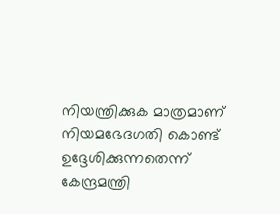നിയന്ത്രിക്കുക മാത്രമാണ് നിയമഭേദഗതി കൊണ്ട് ഉദ്ദേശിക്കുന്നതെന്ന് കേന്ദ്രമന്ത്രി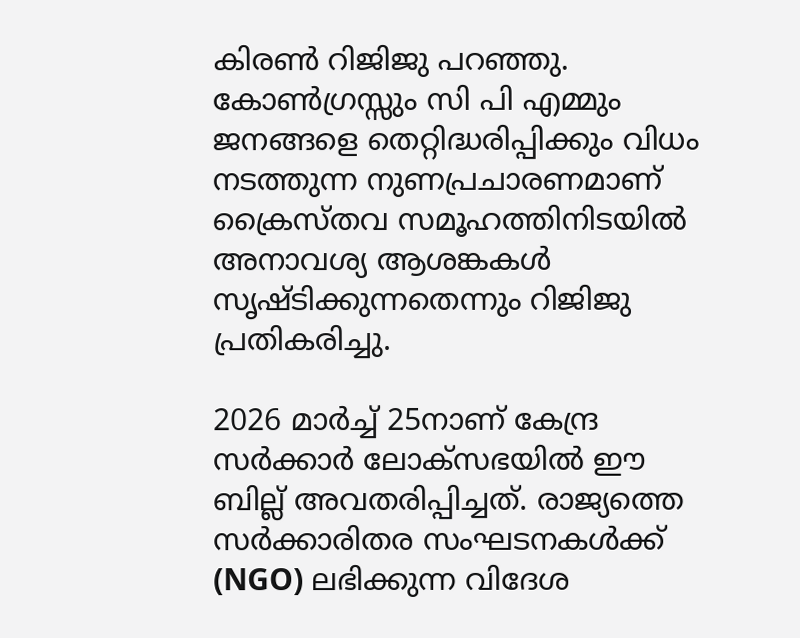കിരണ്‍ റിജിജു പറഞ്ഞു. കോണ്‍ഗ്രസ്സും സി പി എമ്മും ജനങ്ങളെ തെറ്റിദ്ധരിപ്പിക്കും വിധം നടത്തുന്ന നുണപ്രചാരണമാണ് ക്രൈസ്തവ സമൂഹത്തിനിടയില്‍ അനാവശ്യ ആശങ്കകള്‍ സൃഷ്ടിക്കുന്നതെന്നും റിജിജു പ്രതികരിച്ചു.

2026 മാര്‍ച്ച് 25നാണ് കേന്ദ്ര സര്‍ക്കാര്‍ ലോക്സഭയില്‍ ഈ ബില്ല് അവതരിപ്പിച്ചത്. രാജ്യത്തെ സര്‍ക്കാരിതര സംഘടനകള്‍ക്ക് (NGO) ലഭിക്കുന്ന വിദേശ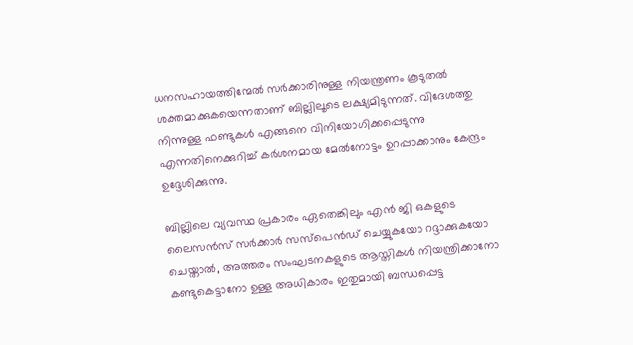ധനസഹായത്തിന്മേല്‍ സര്‍ക്കാരിനുള്ള നിയന്ത്രണം കൂടുതല്‍ ശക്തമാക്കുകയെന്നതാണ് ബില്ലിലൂടെ ലക്ഷ്യമിടുന്നത്. വിദേശത്തു നിന്നുള്ള ഫണ്ടുകള്‍ എങ്ങനെ വിനിയോഗിക്കപ്പെടുന്നു എന്നതിനെക്കുറിച്ച് കര്‍ശനമായ മേല്‍നോട്ടം ഉറപ്പാക്കാനും കേന്ദ്രം ഉദ്ദേശിക്കുന്നു.

ബില്ലിലെ വ്യവസ്ഥ പ്രകാരം ഏതെങ്കിലും എന്‍ ജി ഒകളുടെ ലൈസന്‍സ് സര്‍ക്കാര്‍ സസ്‌പെന്‍ഡ് ചെയ്യുകയോ റദ്ദാക്കുകയോ ചെയ്താല്‍, അത്തരം സംഘടനകളുടെ ആസ്തികള്‍ നിയന്ത്രിക്കാനോ കണ്ടുകെട്ടാനോ ഉള്ള അധികാരം ഇതുമായി ബന്ധപ്പെട്ട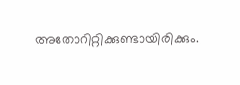അതോറിറ്റിക്കുണ്ടായിരിക്കും.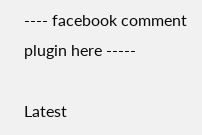---- facebook comment plugin here -----

Latest